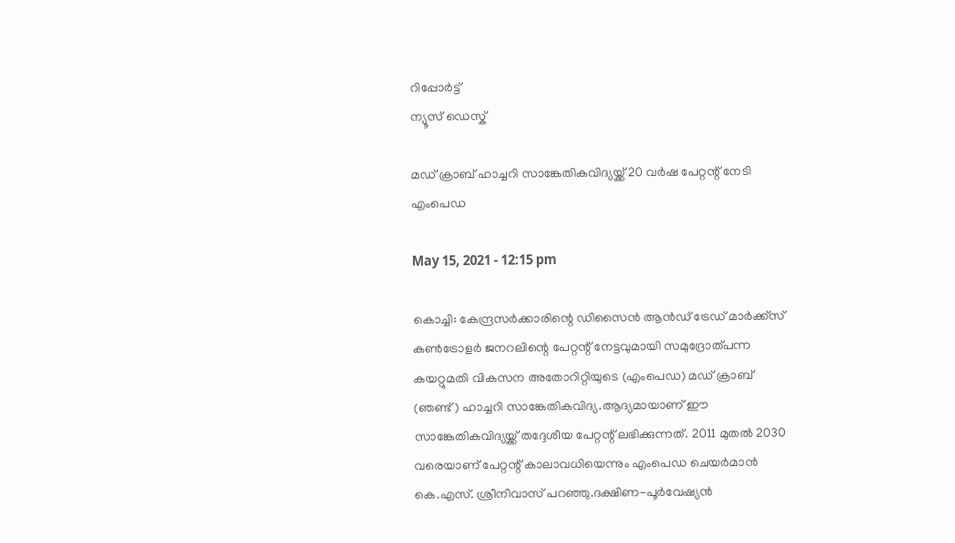റിപ്പോര്‍ട്ട്
ന്യൂസ് ഡെസ്ക്

മഡ് ക്രാബ് ഹാച്ചറി സാങ്കേതികവിദ്യയ്ക്ക് 20 വര്‍ഷ പേറ്റന്റ് നേടി എംപെഡ

May 15, 2021 - 12:15 pm

കൊച്ചി: കേന്ദ്രസര്‍ക്കാരിന്റെ ഡിസൈന്‍ ആന്‍ഡ് ട്രേഡ് മാര്‍ക്ക്സ് കണ്‍ട്രോളര്‍ ജനറലിന്റെ പേറ്റന്റ് നേട്ടവുമായി സമുദ്രോത്പന്ന കയറ്റുമതി വികസന അതോറിറ്റിയുടെ (എംപെഡ) മഡ് ക്രാബ് (ഞണ്ട്) ഹാച്ചറി സാങ്കേതികവിദ്യ.ആദ്യമായാണ് ഈ സാങ്കേതികവിദ്യയ്ക്ക് തദ്ദേശീയ പേറ്റന്റ് ലഭിക്കുന്നത്. 2011 മുതല്‍ 2030 വരെയാണ് പേറ്റന്റ് കാലാവധിയെന്നും എംപെഡ ചെയര്‍മാന്‍ കെ.എസ്. ശ്രീനിവാസ് പറഞ്ഞു.ദക്ഷിണ-പൂര്‍വേഷ്യന്‍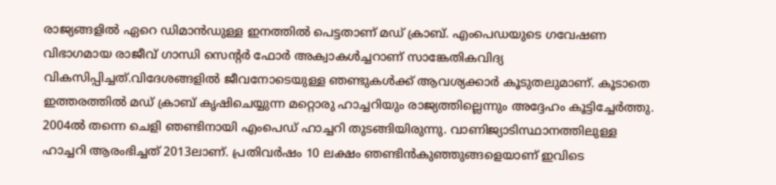രാജ്യങ്ങളില്‍ ഏറെ ഡിമാന്‍ഡുള്ള ഇനത്തില്‍ പെട്ടതാണ് മഡ് ക്രാബ്. എംപെഡയുടെ ഗവേഷണ വിഭാഗമായ രാജീവ് ഗാന്ധി സെന്റര്‍ ഫോര്‍ അക്വാകള്‍ച്ചറാണ് സാങ്കേതികവിദ്യ വികസിപ്പിച്ചത്.വിദേശങ്ങളില്‍ ജീവനോടെയുള്ള ഞണ്ടുകള്‍ക്ക് ആവശ്യക്കാര്‍ കൂടുതലുമാണ്. കൂടാതെ ഇത്തരത്തില്‍ മഡ് ക്രാബ് കൃഷിചെയ്യുന്ന മറ്റൊരു ഹാച്ചറിയും രാജ്യത്തില്ലെന്നും അദ്ദേഹം കൂട്ടിച്ചേര്‍ത്തു. 2004ല്‍ തന്നെ ചെളി ഞണ്ടിനായി എംപെഡ് ഹാച്ചറി തുടങ്ങിയിരുന്നു. വാണിജ്യാടിസ്ഥാനത്തിലുള്ള ഹാച്ചറി ആരംഭിച്ചത് 2013ലാണ്. പ്രതിവര്‍ഷം 10 ലക്ഷം ഞണ്ടിന്‍കുഞ്ഞുങ്ങളെയാണ് ഇവിടെ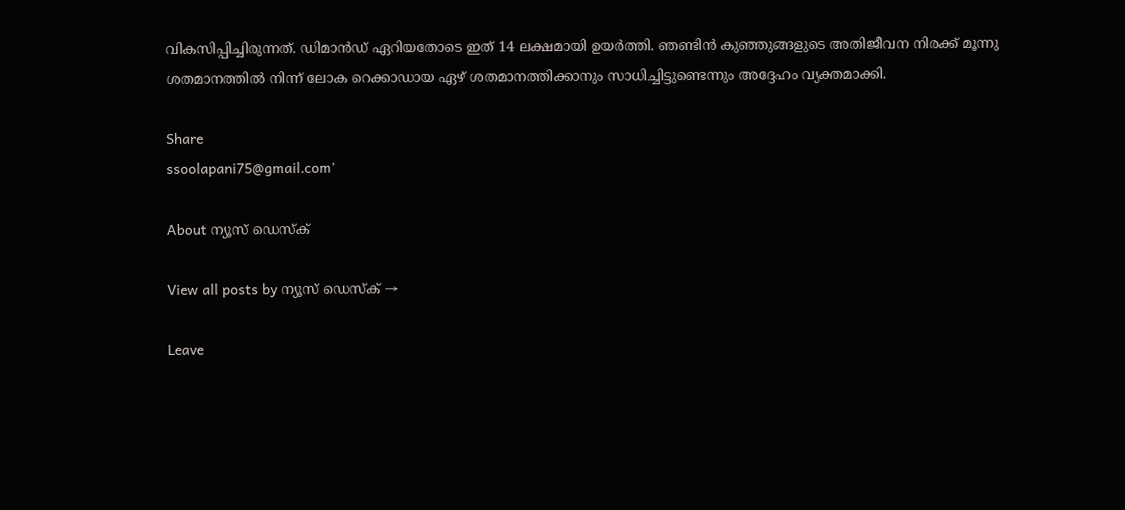വികസിപ്പിച്ചിരുന്നത്. ഡിമാന്‍ഡ് ഏറിയതോടെ ഇത് 14 ലക്ഷമായി ഉയര്‍ത്തി. ഞണ്ടിന്‍ കുഞ്ഞുങ്ങളുടെ അതിജീവന നിരക്ക് മൂന്നു ശതമാനത്തില്‍ നിന്ന് ലോക റെക്കാഡായ ഏഴ് ശതമാനത്തിക്കാനും സാധിച്ചിട്ടുണ്ടെന്നും അദ്ദേഹം വ്യക്തമാക്കി.

Share
ssoolapani75@gmail.com'

About ന്യൂസ് ഡെസ്ക്

View all posts by ന്യൂസ് ഡെസ്ക് →

Leave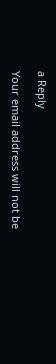a Reply

Your email address will not be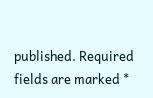published. Required fields are marked *